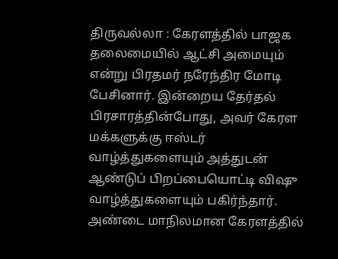திருவல்லா : கேரளத்தில் பாஜக தலைமையில் ஆட்சி அமையும் என்று பிரதமர் நரேந்திர மோடி பேசினார். இன்றைய தேர்தல் பிரசாரத்தின்போது, அவர் கேரள மக்களுக்கு ஈஸ்டர் வாழ்த்துகளையும் அத்துடன் ஆண்டுப் பிறப்பையொட்டி விஷு வாழ்த்துகளையும் பகிர்ந்தார்.
அண்டை மாநிலமான கேரளத்தில்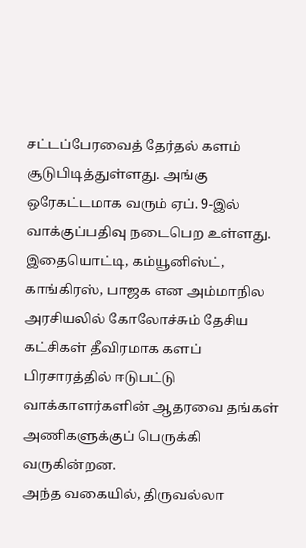சட்டப்பேரவைத் தேர்தல் களம் சூடுபிடித்துள்ளது. அங்கு ஒரேகட்டமாக வரும் ஏப். 9-இல் வாக்குப்பதிவு நடைபெற உள்ளது. இதையொட்டி, கம்யூனிஸ்ட், காங்கிரஸ், பாஜக என அம்மாநில அரசியலில் கோலோச்சும் தேசிய கட்சிகள் தீவிரமாக களப் பிரசாரத்தில் ஈடுபட்டு வாக்காளர்களின் ஆதரவை தங்கள் அணிகளுக்குப் பெருக்கி வருகின்றன.
அந்த வகையில், திருவல்லா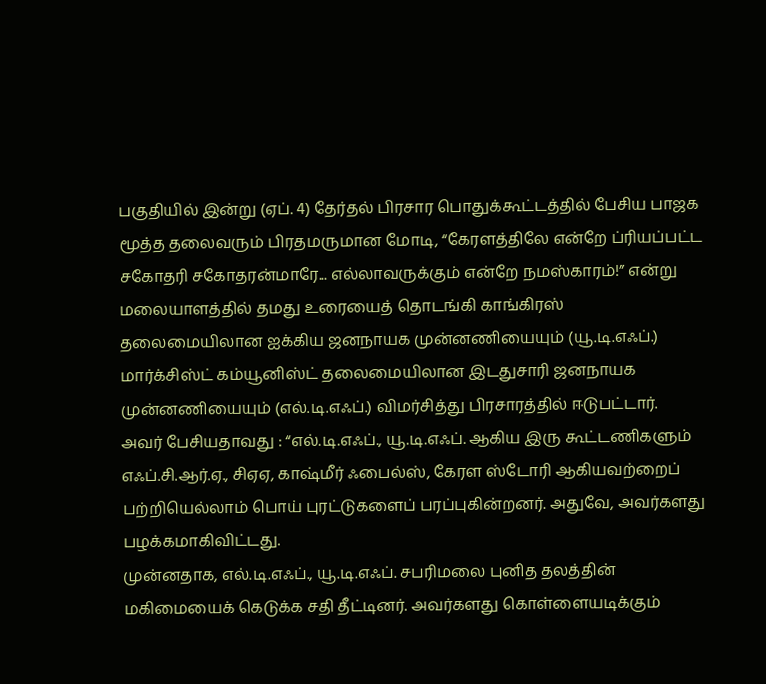பகுதியில் இன்று (ஏப். 4) தேர்தல் பிரசார பொதுக்கூட்டத்தில் பேசிய பாஜக மூத்த தலைவரும் பிரதமருமான மோடி, “கேரளத்திலே என்றே ப்ரியப்பட்ட சகோதரி சகோதரன்மாரே... எல்லாவருக்கும் என்றே நமஸ்காரம்!” என்று மலையாளத்தில் தமது உரையைத் தொடங்கி காங்கிரஸ் தலைமையிலான ஐக்கிய ஜனநாயக முன்னணியையும் (யூ.டி.எஃப்.) மார்க்சிஸ்ட் கம்யூனிஸ்ட் தலைமையிலான இடதுசாரி ஜனநாயக முன்னணியையும் (எல்.டி.எஃப்.) விமர்சித்து பிரசாரத்தில் ஈடுபட்டார்.
அவர் பேசியதாவது : “எல்.டி.எஃப்., யூ.டி.எஃப். ஆகிய இரு கூட்டணிகளும் எஃப்.சி.ஆர்.ஏ., சிஏஏ, காஷ்மீர் ஃபைல்ஸ், கேரள ஸ்டோரி ஆகியவற்றைப் பற்றியெல்லாம் பொய் புரட்டுகளைப் பரப்புகின்றனர். அதுவே, அவர்களது பழக்கமாகிவிட்டது.
முன்னதாக, எல்.டி.எஃப்., யூ.டி.எஃப். சபரிமலை புனித தலத்தின் மகிமையைக் கெடுக்க சதி தீட்டினர். அவர்களது கொள்ளையடிக்கும்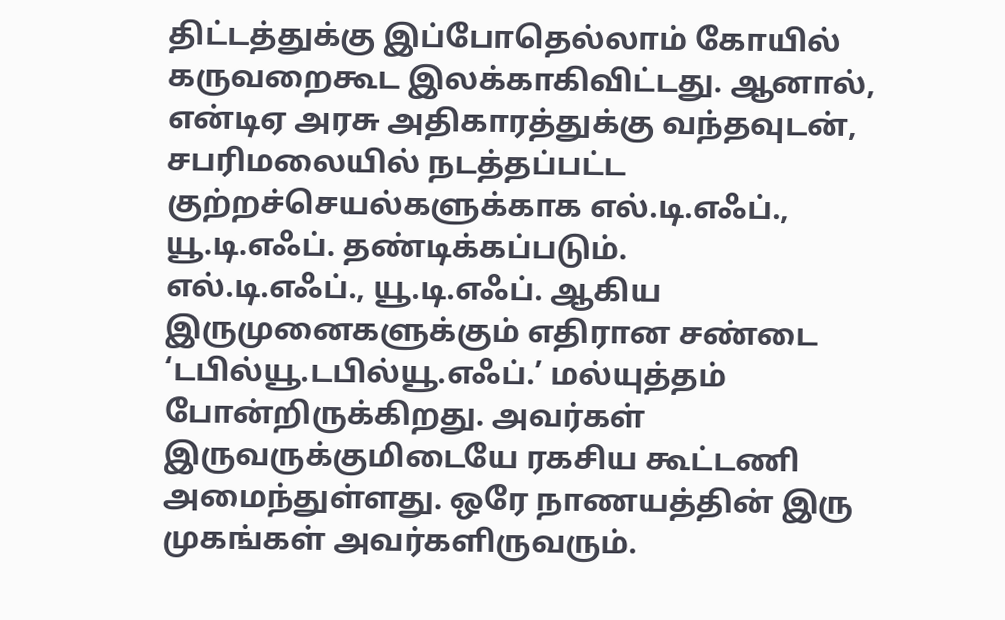திட்டத்துக்கு இப்போதெல்லாம் கோயில் கருவறைகூட இலக்காகிவிட்டது. ஆனால், என்டிஏ அரசு அதிகாரத்துக்கு வந்தவுடன், சபரிமலையில் நடத்தப்பட்ட குற்றச்செயல்களுக்காக எல்.டி.எஃப்., யூ.டி.எஃப். தண்டிக்கப்படும்.
எல்.டி.எஃப்., யூ.டி.எஃப். ஆகிய இருமுனைகளுக்கும் எதிரான சண்டை ‘டபில்யூ.டபில்யூ.எஃப்.’ மல்யுத்தம் போன்றிருக்கிறது. அவர்கள் இருவருக்குமிடையே ரகசிய கூட்டணி அமைந்துள்ளது. ஒரே நாணயத்தின் இரு முகங்கள் அவர்களிருவரும்.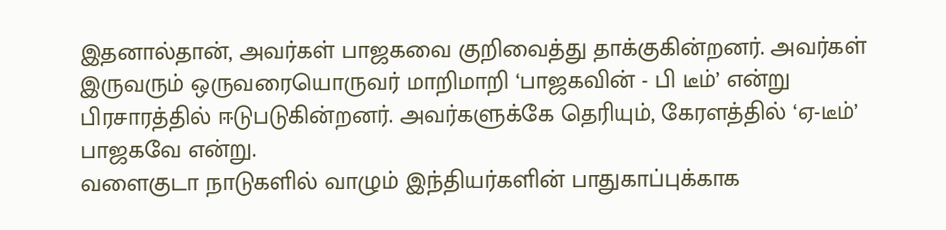இதனால்தான், அவர்கள் பாஜகவை குறிவைத்து தாக்குகின்றனர். அவர்கள் இருவரும் ஒருவரையொருவர் மாறிமாறி ‘பாஜகவின் - பி டீம்’ என்று பிரசாரத்தில் ஈடுபடுகின்றனர். அவர்களுக்கே தெரியும், கேரளத்தில் ‘ஏ-டீம்’ பாஜகவே என்று.
வளைகுடா நாடுகளில் வாழும் இந்தியர்களின் பாதுகாப்புக்காக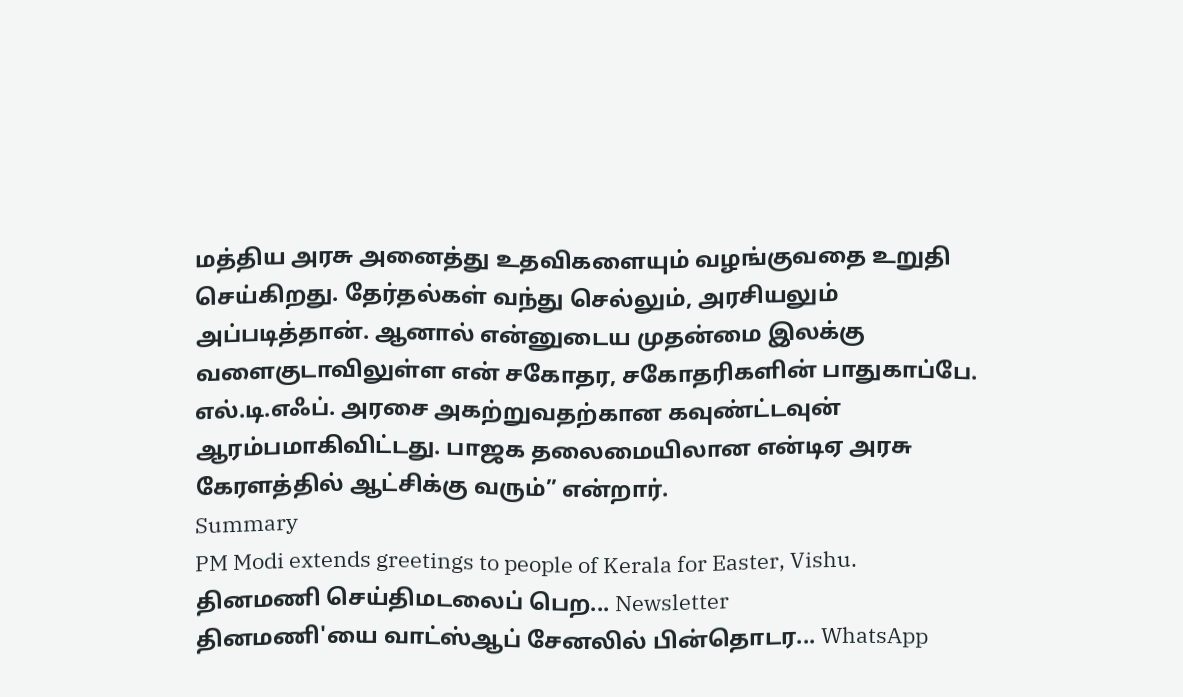மத்திய அரசு அனைத்து உதவிகளையும் வழங்குவதை உறுதி செய்கிறது. தேர்தல்கள் வந்து செல்லும், அரசியலும் அப்படித்தான். ஆனால் என்னுடைய முதன்மை இலக்கு வளைகுடாவிலுள்ள என் சகோதர, சகோதரிகளின் பாதுகாப்பே.
எல்.டி.எஃப். அரசை அகற்றுவதற்கான கவுண்ட்டவுன் ஆரம்பமாகிவிட்டது. பாஜக தலைமையிலான என்டிஏ அரசு கேரளத்தில் ஆட்சிக்கு வரும்” என்றார்.
Summary
PM Modi extends greetings to people of Kerala for Easter, Vishu.
தினமணி செய்திமடலைப் பெற... Newsletter
தினமணி'யை வாட்ஸ்ஆப் சேனலில் பின்தொடர... WhatsApp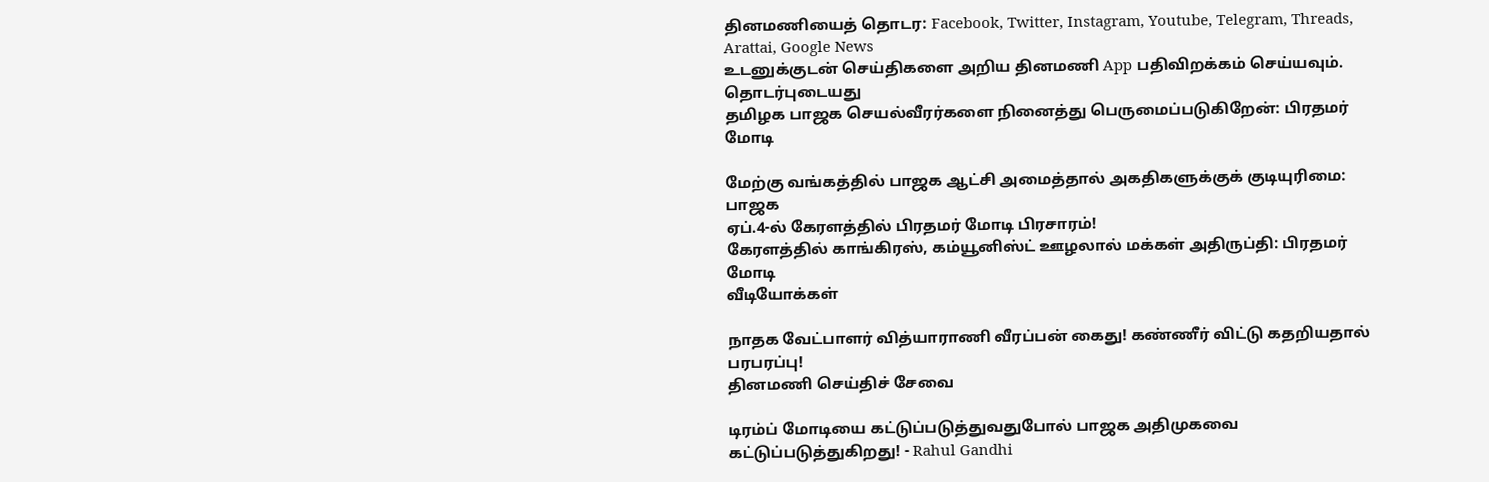தினமணியைத் தொடர: Facebook, Twitter, Instagram, Youtube, Telegram, Threads, Arattai, Google News
உடனுக்குடன் செய்திகளை அறிய தினமணி App பதிவிறக்கம் செய்யவும்.
தொடர்புடையது
தமிழக பாஜக செயல்வீரர்களை நினைத்து பெருமைப்படுகிறேன்: பிரதமர் மோடி

மேற்கு வங்கத்தில் பாஜக ஆட்சி அமைத்தால் அகதிகளுக்குக் குடியுரிமை: பாஜக
ஏப்.4-ல் கேரளத்தில் பிரதமர் மோடி பிரசாரம்!
கேரளத்தில் காங்கிரஸ், கம்யூனிஸ்ட் ஊழலால் மக்கள் அதிருப்தி: பிரதமர் மோடி
வீடியோக்கள்

நாதக வேட்பாளர் வித்யாராணி வீரப்பன் கைது! கண்ணீர் விட்டு கதறியதால் பரபரப்பு!
தினமணி செய்திச் சேவை

டிரம்ப் மோடியை கட்டுப்படுத்துவதுபோல் பாஜக அதிமுகவை கட்டுப்படுத்துகிறது! - Rahul Gandhi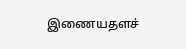இணையதளச்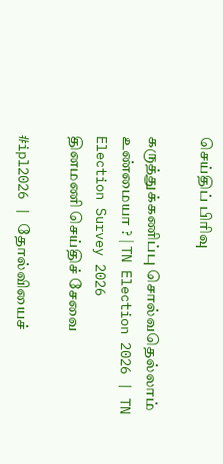செய்திப் பிரிவு

கருத்துக்கணிப்பு சொல்வதெல்லாம் உண்மையா ? | TN Election 2026 | TN Election Survey 2026
தினமணி செய்திச் சேவை

#ipl2026 | தோல்வியைச்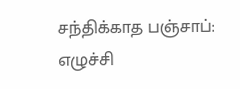சந்திக்காத பஞ்சாப்: எழுச்சி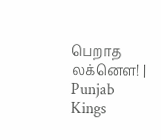பெறாத லக்னௌ! | Punjab Kings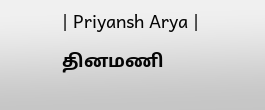| Priyansh Arya |
தினமணி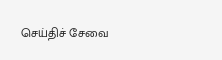செய்திச் சேவை